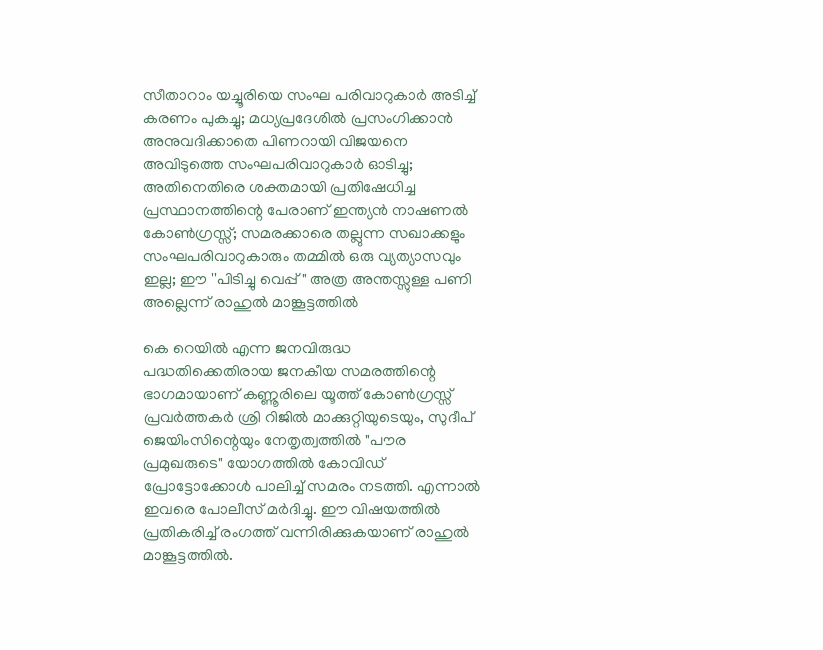സീതാറാം യച്ചൂരിയെ സംഘ പരിവാറുകാർ അടിച്ച് കരണം പുകച്ചു; മധ്യപ്രദേശിൽ പ്രസംഗിക്കാൻ അനുവദിക്കാതെ പിണറായി വിജയനെ അവിടുത്തെ സംഘപരിവാറുകാർ ഓടിച്ചു; അതിനെതിരെ ശക്തമായി പ്രതിഷേധിച്ച പ്രസ്ഥാനത്തിന്റെ പേരാണ് ഇന്ത്യൻ നാഷണൽ കോൺഗ്രസ്സ്; സമരക്കാരെ തല്ലുന്ന സഖാക്കളും സംഘപരിവാറുകാരും തമ്മിൽ ഒരു വ്യത്യാസവും ഇല്ല; ഈ ''പിടിച്ചു വെപ്പ്" അത്ര അന്തസ്സുള്ള പണി അല്ലെന്ന് രാഹുൽ മാങ്കൂട്ടത്തിൽ

കെ റെയിൽ എന്ന ജനവിരുദ്ധ പദ്ധതിക്കെതിരായ ജനകീയ സമരത്തിന്റെ ഭാഗമായാണ് കണ്ണൂരിലെ യൂത്ത് കോൺഗ്രസ്സ് പ്രവർത്തകർ ശ്രി റിജിൽ മാക്കുറ്റിയുടെയും, സുദീപ് ജെയിംസിന്റെയും നേതൃത്വത്തിൽ "പൗര പ്രമുഖരുടെ" യോഗത്തിൽ കോവിഡ് പ്രോട്ടോക്കോൾ പാലിച്ച് സമരം നടത്തി. എന്നാൽ ഇവരെ പോലീസ് മർദിച്ചു. ഈ വിഷയത്തിൽ പ്രതികരിച്ച് രംഗത്ത് വന്നിരിക്കുകയാണ് രാഹുൽ മാങ്കൂട്ടത്തിൽ.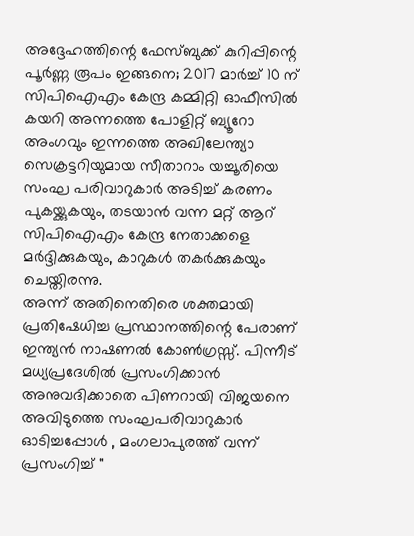അദ്ദേഹത്തിന്റെ ഫേസ്ബുക്ക് കുറിപ്പിന്റെ പൂർണ്ണ രൂപം ഇങ്ങനെ; 2017 മാർച്ച് 10 ന് സിപിഐഎം കേന്ദ്ര കമ്മിറ്റി ഓഫീസിൽ കയറി അന്നത്തെ പോളിറ്റ് ബ്യൂറോ അംഗവും ഇന്നത്തെ അഖിലേന്ത്യാ സെക്രട്ടറിയുമായ സീതാറാം യച്ചൂരിയെ സംഘ പരിവാറുകാർ അടിച്ച് കരണം പുകയ്ക്കുകയും, തടയാൻ വന്ന മറ്റ് ആറ് സിപിഐഎം കേന്ദ്ര നേതാക്കളെ മർദ്ദിക്കുകയും, കാറുകൾ തകർക്കുകയും ചെയ്തിരന്നു.
അന്ന് അതിനെതിരെ ശക്തമായി പ്രതിഷേധിച്ച പ്രസ്ഥാനത്തിന്റെ പേരാണ് ഇന്ത്യൻ നാഷണൽ കോൺഗ്രസ്സ്. പിന്നീട് മധ്യപ്രദേശിൽ പ്രസംഗിക്കാൻ അനുവദിക്കാതെ പിണറായി വിജയനെ അവിടുത്തെ സംഘപരിവാറുകാർ ഓടിച്ചപ്പോൾ , മംഗലാപുരത്ത് വന്ന് പ്രസംഗിച്ച് "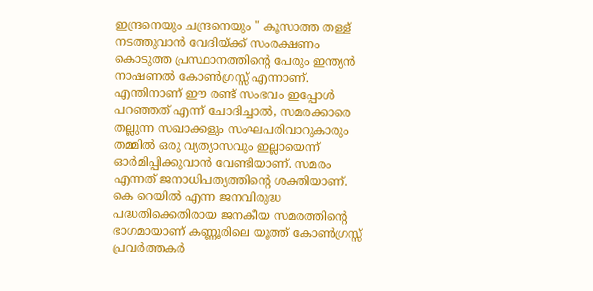ഇന്ദ്രനെയും ചന്ദ്രനെയും " കൂസാത്ത തള്ള് നടത്തുവാൻ വേദിയ്ക്ക് സംരക്ഷണം കൊടുത്ത പ്രസ്ഥാനത്തിന്റെ പേരും ഇന്ത്യൻ നാഷണൽ കോൺഗ്രസ്സ് എന്നാണ്.
എന്തിനാണ് ഈ രണ്ട് സംഭവം ഇപ്പോൾ പറഞ്ഞത് എന്ന് ചോദിച്ചാൽ, സമരക്കാരെ തല്ലുന്ന സഖാക്കളും സംഘപരിവാറുകാരും തമ്മിൽ ഒരു വ്യത്യാസവും ഇല്ലായെന്ന് ഓർമിപ്പിക്കുവാൻ വേണ്ടിയാണ്. സമരം എന്നത് ജനാധിപത്യത്തിന്റെ ശക്തിയാണ്. കെ റെയിൽ എന്ന ജനവിരുദ്ധ പദ്ധതിക്കെതിരായ ജനകീയ സമരത്തിന്റെ ഭാഗമായാണ് കണ്ണൂരിലെ യൂത്ത് കോൺഗ്രസ്സ് പ്രവർത്തകർ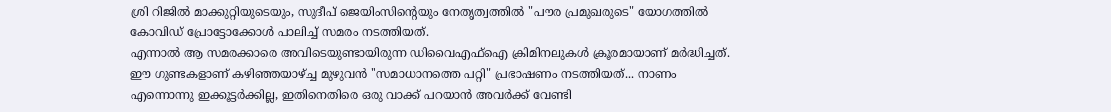ശ്രി റിജിൽ മാക്കുറ്റിയുടെയും, സുദീപ് ജെയിംസിന്റെയും നേതൃത്വത്തിൽ "പൗര പ്രമുഖരുടെ" യോഗത്തിൽ കോവിഡ് പ്രോട്ടോക്കോൾ പാലിച്ച് സമരം നടത്തിയത്.
എന്നാൽ ആ സമരക്കാരെ അവിടെയുണ്ടായിരുന്ന ഡിവൈഎഫ്ഐ ക്രിമിനലുകൾ ക്രൂരമായാണ് മർദ്ധിച്ചത്. ഈ ഗുണ്ടകളാണ് കഴിഞ്ഞയാഴ്ച്ച മുഴുവൻ ''സമാധാനത്തെ പറ്റി" പ്രഭാഷണം നടത്തിയത്... നാണം എന്നൊന്നു ഇക്കൂട്ടർക്കില്ല, ഇതിനെതിരെ ഒരു വാക്ക് പറയാൻ അവർക്ക് വേണ്ടി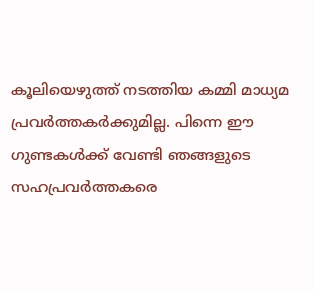കൂലിയെഴുത്ത് നടത്തിയ കമ്മി മാധ്യമ പ്രവർത്തകർക്കുമില്ല. പിന്നെ ഈ ഗുണ്ടകൾക്ക് വേണ്ടി ഞങ്ങളുടെ സഹപ്രവർത്തകരെ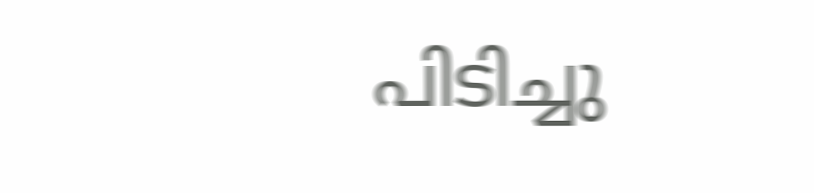പിടിച്ചു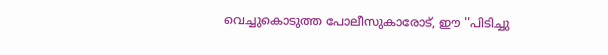വെച്ചുകൊടുത്ത പോലീസുകാരോട്, ഈ ''പിടിച്ചു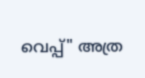വെപ്പ്" അത്ര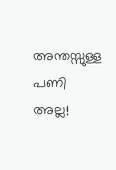അന്തസ്സുള്ള പണി അല്ല!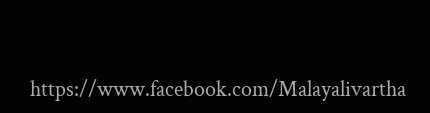https://www.facebook.com/Malayalivartha